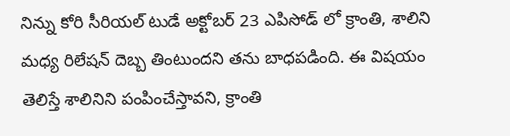నిన్ను కోరి సీరియల్ టుడే అక్టోబర్ 23 ఎపిసోడ్ లో క్రాంతి, శాలిని మధ్య రిలేషన్ దెబ్బ తింటుందని తను బాధపడింది. ఈ విషయం తెలిస్తే శాలినిని పంపించేస్తావని, క్రాంతి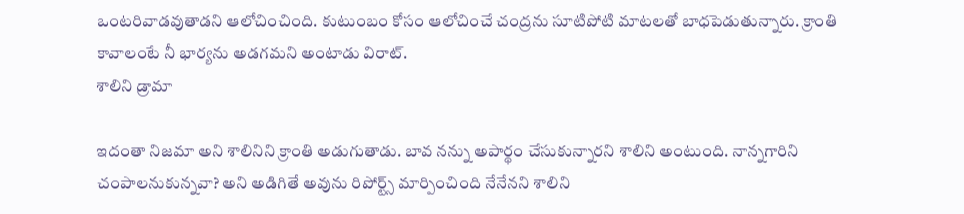ఒంటరివాడవుతాడని ఆలోచించింది. కుటుంబం కోసం ఆలోచించే చంద్రను సూటిపోటి మాటలతో బాధపెడుతున్నారు. క్రాంతి కావాలంటే నీ భార్యను అడగమని అంటాడు విరాట్.
శాలిని డ్రామా

ఇదంతా నిజమా అని శాలినిని క్రాంతి అడుగుతాడు. బావ నన్ను అపార్థం చేసుకున్నారని శాలిని అంటుంది. నాన్నగారిని చంపాలనుకున్నవా? అని అడిగితే అవును రిపోర్ట్స్ మార్పించింది నేనేనని శాలిని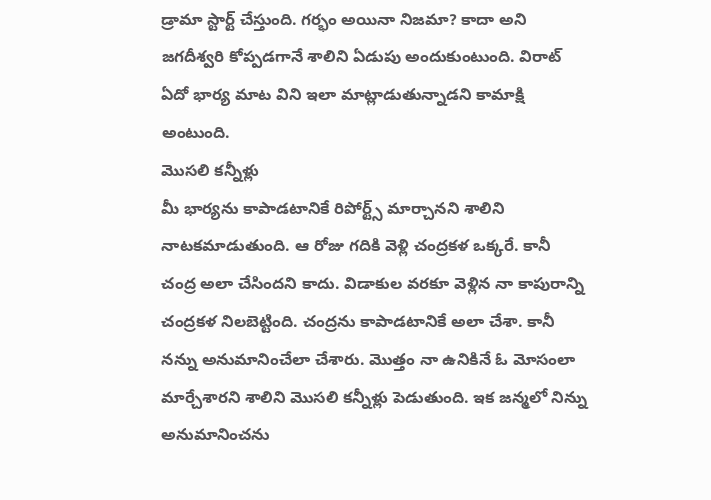డ్రామా స్టార్ట్ చేస్తుంది. గర్భం అయినా నిజమా? కాదా అని జగదీశ్వరి కోప్పడగానే శాలిని ఏడుపు అందుకుంటుంది. విరాట్ ఏదో భార్య మాట విని ఇలా మాట్లాడుతున్నాడని కామాక్షి అంటుంది.
మొసలి కన్నీళ్లు
మీ భార్యను కాపాడటానికే రిపోర్ట్స్ మార్చానని శాలిని నాటకమాడుతుంది. ఆ రోజు గదికి వెళ్లి చంద్రకళ ఒక్కరే. కానీ చంద్ర అలా చేసిందని కాదు. విడాకుల వరకూ వెళ్లిన నా కాపురాన్ని చంద్రకళ నిలబెట్టింది. చంద్రను కాపాడటానికే అలా చేశా. కానీ నన్ను అనుమానించేలా చేశారు. మొత్తం నా ఉనికినే ఓ మోసంలా మార్చేశారని శాలిని మొసలి కన్నీళ్లు పెడుతుంది. ఇక జన్మలో నిన్ను అనుమానించను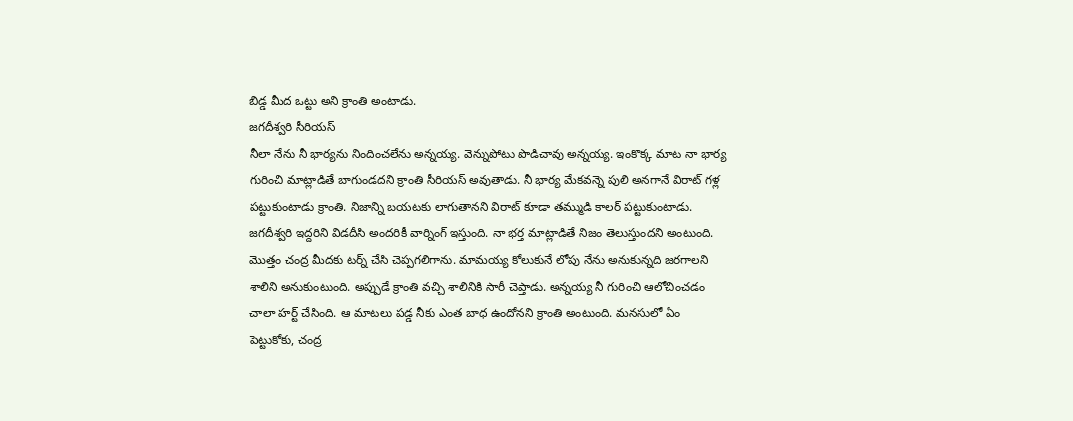బిడ్డ మీద ఒట్టు అని క్రాంతి అంటాడు.
జగదీశ్వరి సీరియస్
నీలా నేను నీ భార్యను నిందించలేను అన్నయ్య. వెన్నుపోటు పొడిచావు అన్నయ్య. ఇంకొక్క మాట నా భార్య గురించి మాట్లాడితే బాగుండదని క్రాంతి సీరియస్ అవుతాడు. నీ భార్య మేకవన్నె పులి అనగానే విరాట్ గళ్ల పట్టుకుంటాడు క్రాంతి. నిజాన్ని బయటకు లాగుతానని విరాట్ కూడా తమ్ముడి కాలర్ పట్టుకుంటాడు. జగదీశ్వరి ఇద్దరిని విడదీసి అందరికీ వార్నింగ్ ఇస్తుంది. నా భర్త మాట్లాడితే నిజం తెలుస్తుందని అంటుంది.
మొత్తం చంద్ర మీదకు టర్న్ చేసి చెప్పగలిగాను. మామయ్య కోలుకునే లోపు నేను అనుకున్నది జరగాలని శాలిని అనుకుంటుంది. అప్పుడే క్రాంతి వచ్చి శాలినికి సారీ చెప్తాడు. అన్నయ్య నీ గురించి ఆలోచించడం చాలా హర్ట్ చేసింది. ఆ మాటలు పడ్డ నీకు ఎంత బాధ ఉందోనని క్రాంతి అంటుంది. మనసులో ఏం పెట్టుకోకు, చంద్ర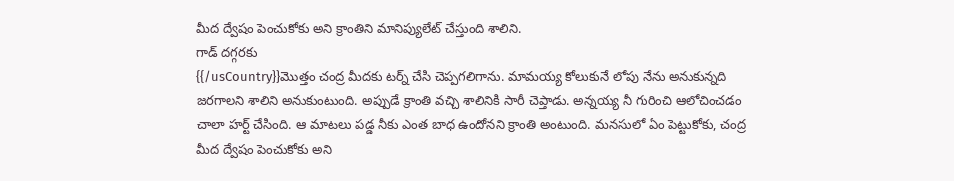మీద ద్వేషం పెంచుకోకు అని క్రాంతిని మానిప్యులేట్ చేస్తుంది శాలిని.
గాడ్ దగ్గరకు
{{/usCountry}}మొత్తం చంద్ర మీదకు టర్న్ చేసి చెప్పగలిగాను. మామయ్య కోలుకునే లోపు నేను అనుకున్నది జరగాలని శాలిని అనుకుంటుంది. అప్పుడే క్రాంతి వచ్చి శాలినికి సారీ చెప్తాడు. అన్నయ్య నీ గురించి ఆలోచించడం చాలా హర్ట్ చేసింది. ఆ మాటలు పడ్డ నీకు ఎంత బాధ ఉందోనని క్రాంతి అంటుంది. మనసులో ఏం పెట్టుకోకు, చంద్ర మీద ద్వేషం పెంచుకోకు అని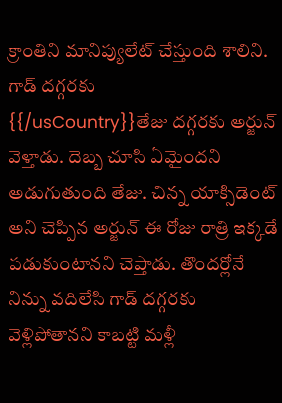క్రాంతిని మానిప్యులేట్ చేస్తుంది శాలిని.
గాడ్ దగ్గరకు
{{/usCountry}}తేజు దగ్గరకు అర్జున్ వెళ్తాడు. దెబ్బ చూసి ఏమైందని అడుగుతుంది తేజు. చిన్న యాక్సిడెంట్ అని చెప్పిన అర్జున్ ఈ రోజు రాత్రి ఇక్కడే పడుకుంటానని చెప్తాడు. తొందర్లోనే నిన్ను వదిలేసి గాడ్ దగ్గరకు వెళ్లిపోతానని కాబట్టి మళ్లీ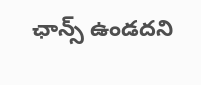ఛాన్స్ ఉండదని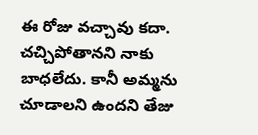ఈ రోజు వచ్చావు కదా. చచ్చిపోతానని నాకు బాధలేదు. కానీ అమ్మను చూడాలని ఉందని తేజు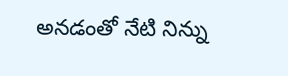అనడంతో నేటి నిన్ను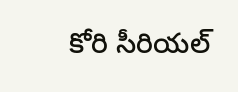కోరి సీరియల్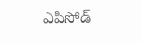ఎపిసోడ్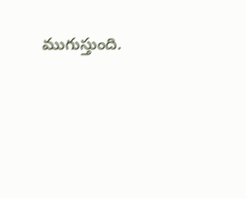ముగుస్తుంది.